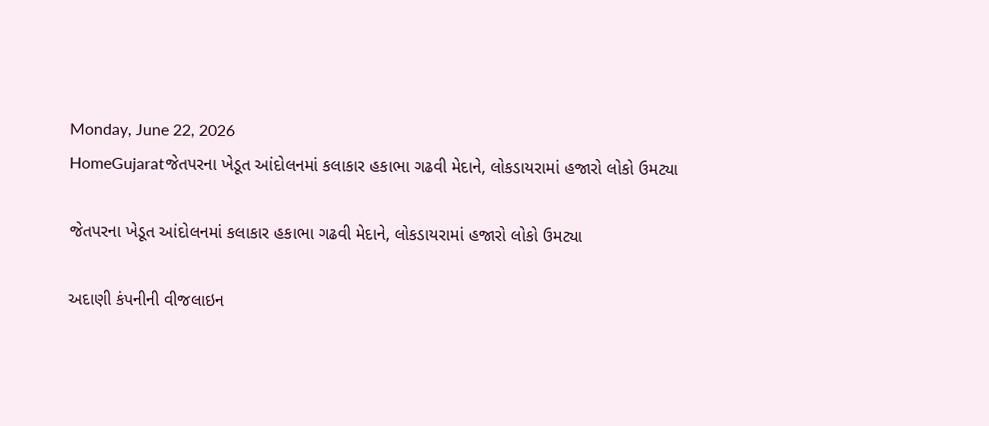Monday, June 22, 2026
HomeGujaratજેતપરના ખેડૂત આંદોલનમાં કલાકાર હકાભા ગઢવી મેદાને, લોકડાયરામાં હજારો લોકો ઉમટ્યા

જેતપરના ખેડૂત આંદોલનમાં કલાકાર હકાભા ગઢવી મેદાને, લોકડાયરામાં હજારો લોકો ઉમટ્યા

અદાણી કંપનીની વીજલાઇન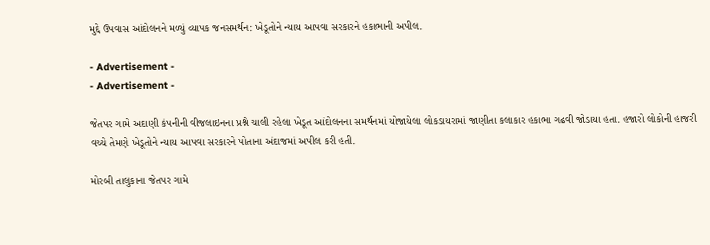મુદ્દે ઉપવાસ આંદોલનને મળ્યું વ્યાપક જનસમર્થન: ખેડૂતોને ન્યાય આપવા સરકારને હકાભાની અપીલ.

- Advertisement -
- Advertisement -

જેતપર ગામે અદાણી કંપનીની વીજલાઇનના પ્રશ્ને ચાલી રહેલા ખેડૂત આંદોલનના સમર્થનમાં યોજાયેલા લોકડાયરામાં જાણીતા કલાકાર હકાભા ગઢવી જોડાયા હતા. હજારો લોકોની હાજરી વચ્ચે તેમણે ખેડૂતોને ન્યાય આપવા સરકારને પોતાના અંદાજમાં અપીલ કરી હતી.

મોરબી તાલુકાના જેતપર ગામે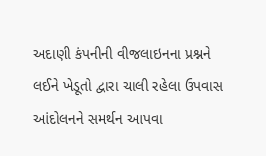અદાણી કંપનીની વીજલાઇનના પ્રશ્નને લઈને ખેડૂતો દ્વારા ચાલી રહેલા ઉપવાસ આંદોલનને સમર્થન આપવા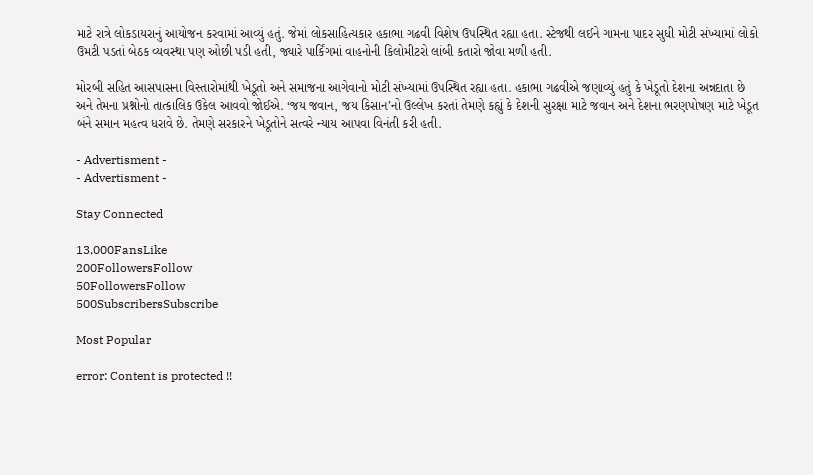માટે રાત્રે લોકડાયરાનું આયોજન કરવામાં આવ્યું હતું. જેમાં લોકસાહિત્યકાર હકાભા ગઢવી વિશેષ ઉપસ્થિત રહ્યા હતા. સ્ટેજથી લઈને ગામના પાદર સુધી મોટી સંખ્યામાં લોકો ઉમટી પડતાં બેઠક વ્યવસ્થા પણ ઓછી પડી હતી, જ્યારે પાર્કિંગમાં વાહનોની કિલોમીટરો લાંબી કતારો જોવા મળી હતી.

મોરબી સહિત આસપાસના વિસ્તારોમાંથી ખેડૂતો અને સમાજના આગેવાનો મોટી સંખ્યામાં ઉપસ્થિત રહ્યા હતા. હકાભા ગઢવીએ જણાવ્યું હતું કે ખેડૂતો દેશના અન્નદાતા છે અને તેમના પ્રશ્નોનો તાત્કાલિક ઉકેલ આવવો જોઈએ. ‘જય જવાન, જય કિસાન’નો ઉલ્લેખ કરતાં તેમણે કહ્યું કે દેશની સુરક્ષા માટે જવાન અને દેશના ભરણપોષણ માટે ખેડૂત બંને સમાન મહત્વ ધરાવે છે. તેમણે સરકારને ખેડૂતોને સત્વરે ન્યાય આપવા વિનંતી કરી હતી.

- Advertisment -
- Advertisment -

Stay Connected

13,000FansLike
200FollowersFollow
50FollowersFollow
500SubscribersSubscribe

Most Popular

error: Content is protected !!